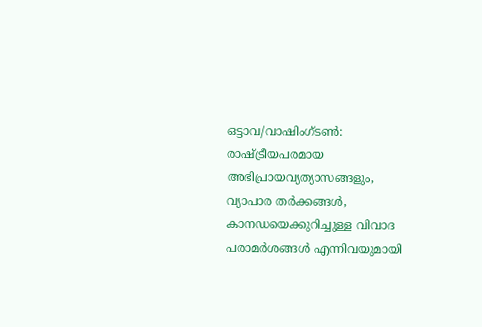ഒട്ടാവ/വാഷിംഗ്ടൺ: രാഷ്ട്രീയപരമായ അഭിപ്രായവ്യത്യാസങ്ങളും, വ്യാപാര തർക്കങ്ങൾ, കാനഡയെക്കുറിച്ചുള്ള വിവാദ പരാമർശങ്ങൾ എന്നിവയുമായി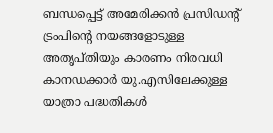ബന്ധപ്പെട്ട് അമേരിക്കൻ പ്രസിഡന്റ് ട്രംപിന്റെ നയങ്ങളോടുള്ള അതൃപ്തിയും കാരണം നിരവധി കാനഡക്കാർ യു.എസിലേക്കുള്ള യാത്രാ പദ്ധതികൾ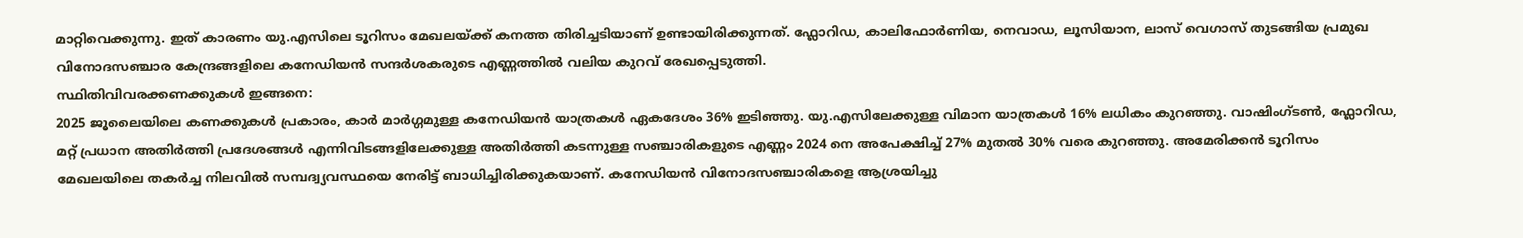മാറ്റിവെക്കുന്നു. ഇത് കാരണം യു.എസിലെ ടൂറിസം മേഖലയ്ക്ക് കനത്ത തിരിച്ചടിയാണ് ഉണ്ടായിരിക്കുന്നത്. ഫ്ലോറിഡ, കാലിഫോർണിയ, നെവാഡ, ലൂസിയാന, ലാസ് വെഗാസ് തുടങ്ങിയ പ്രമുഖ വിനോദസഞ്ചാര കേന്ദ്രങ്ങളിലെ കനേഡിയൻ സന്ദർശകരുടെ എണ്ണത്തിൽ വലിയ കുറവ് രേഖപ്പെടുത്തി.
സ്ഥിതിവിവരക്കണക്കുകൾ ഇങ്ങനെ:
2025 ജൂലൈയിലെ കണക്കുകൾ പ്രകാരം, കാർ മാർഗ്ഗമുള്ള കനേഡിയൻ യാത്രകൾ ഏകദേശം 36% ഇടിഞ്ഞു. യു.എസിലേക്കുള്ള വിമാന യാത്രകൾ 16% ലധികം കുറഞ്ഞു. വാഷിംഗ്ടൺ, ഫ്ലോറിഡ, മറ്റ് പ്രധാന അതിർത്തി പ്രദേശങ്ങൾ എന്നിവിടങ്ങളിലേക്കുള്ള അതിർത്തി കടന്നുള്ള സഞ്ചാരികളുടെ എണ്ണം 2024 നെ അപേക്ഷിച്ച് 27% മുതൽ 30% വരെ കുറഞ്ഞു. അമേരിക്കൻ ടൂറിസം മേഖലയിലെ തകർച്ച നിലവിൽ സമ്പദ്വ്യവസ്ഥയെ നേരിട്ട് ബാധിച്ചിരിക്കുകയാണ്. കനേഡിയൻ വിനോദസഞ്ചാരികളെ ആശ്രയിച്ചു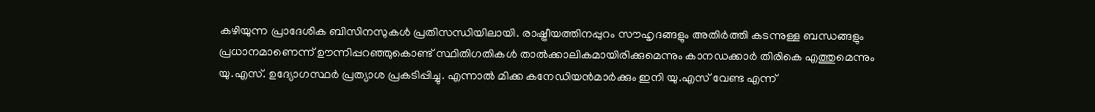കഴിയുന്ന പ്രാദേശിക ബിസിനസുകൾ പ്രതിസന്ധിയിലായി. രാഷ്ട്രീയത്തിനപ്പുറം സൗഹൃദങ്ങളും അതിർത്തി കടന്നുള്ള ബന്ധങ്ങളും പ്രധാനമാണെന്ന് ഊന്നിപ്പറഞ്ഞുകൊണ്ട് സ്ഥിതിഗതികൾ താൽക്കാലികമായിരിക്കുമെന്നും കാനഡക്കാർ തിരികെ എത്തുമെന്നും യു.എസ്. ഉദ്യോഗസ്ഥർ പ്രത്യാശ പ്രകടിപ്പിച്ചു. എന്നാൽ മിക്ക കനേഡിയൻമാർക്കും ഇനി യു.എസ് വേണ്ട എന്ന്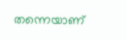തന്നെയാണ്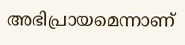അഭിപ്രായമെന്നാണ്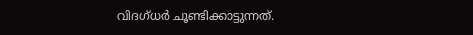വിദഗ്ധർ ചൂണ്ടിക്കാട്ടുന്നത്.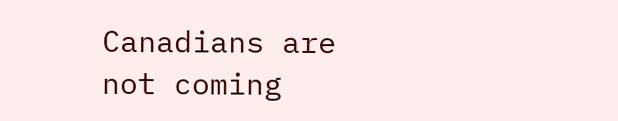Canadians are not coming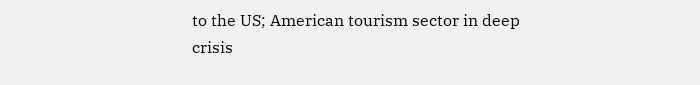to the US; American tourism sector in deep crisis